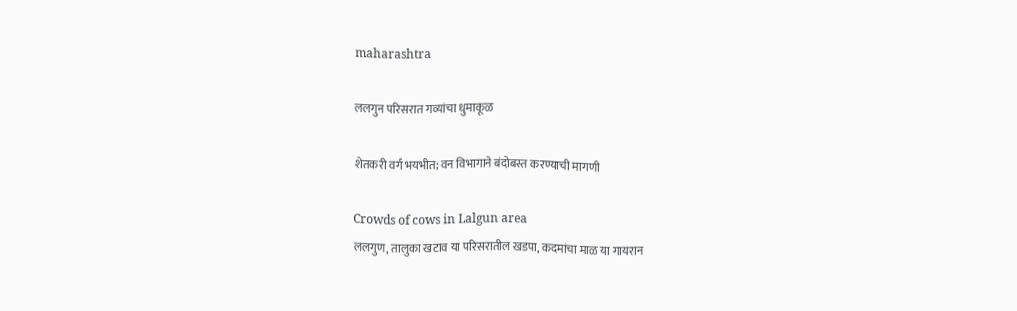maharashtra

ललगुन परिसरात गव्यांचा धुमाकूळ

शेतकरी वर्ग भयभीत; वन विभागाने बंदोबस्त करण्याची मागणी

Crowds of cows in Lalgun area
ललगुण, तालुका खटाव या परिसरातील खडपा, कदमांचा माळ या गायरान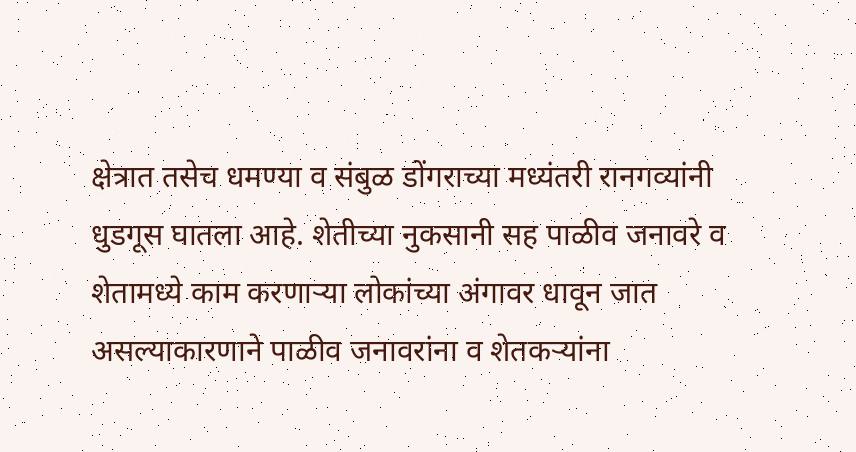क्षेत्रात तसेच धमण्या व संबुळ डोंगराच्या मध्यंतरी रानगव्यांनी धुडगूस घातला आहे. शेतीच्या नुकसानी सह पाळीव जनावरे व शेतामध्ये काम करणाऱ्या लोकांच्या अंगावर धावून जात असल्याकारणाने पाळीव जनावरांना व शेतकऱ्यांना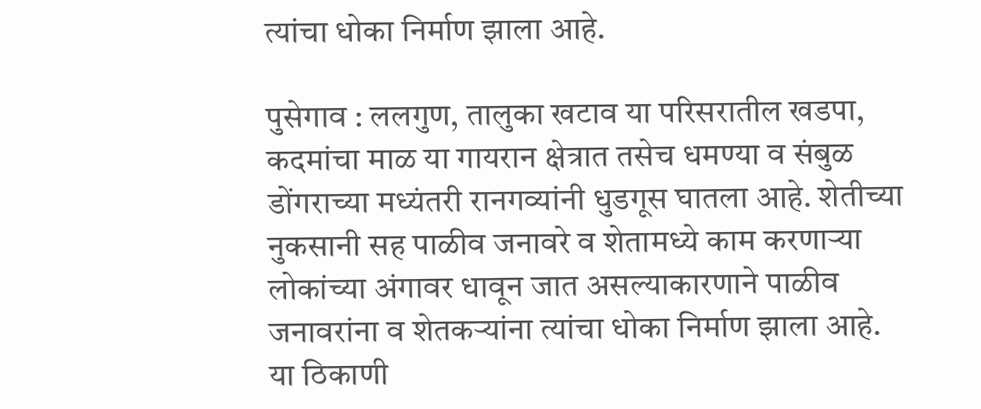त्यांचा धोका निर्माण झाला आहे.

पुसेगाव : ललगुण, तालुका खटाव या परिसरातील खडपा, कदमांचा माळ या गायरान क्षेत्रात तसेच धमण्या व संबुळ डोंगराच्या मध्यंतरी रानगव्यांनी धुडगूस घातला आहे. शेतीच्या नुकसानी सह पाळीव जनावरे व शेतामध्ये काम करणाऱ्या लोकांच्या अंगावर धावून जात असल्याकारणाने पाळीव जनावरांना व शेतकऱ्यांना त्यांचा धोका निर्माण झाला आहे.
या ठिकाणी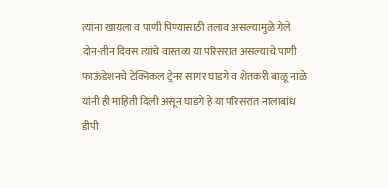त्यांना खायला व पाणी पिण्यासाठी तलाव असल्यामुळे गेले दोन-तीन दिवस त्यांचे वास्तव्य या परिसरात असल्याचे पाणी फाऊंडेशनचे टेक्निकल ट्रेनर सागर घाडगे व शेतकरी बाळू नाळे यांनी ही माहिती दिली असून घाडगे हे या परिसरात नालाबांध डीपी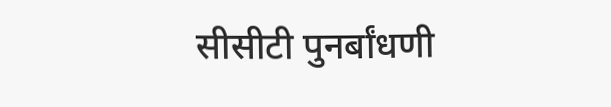सीसीटी पुनर्बांधणी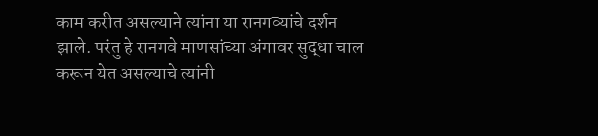काम करीत असल्याने त्यांना या रानगव्यांचे दर्शन झाले. परंतु हे रानगवे माणसांच्या अंगावर सुद्धा चाल करून येत असल्याचे त्यांनी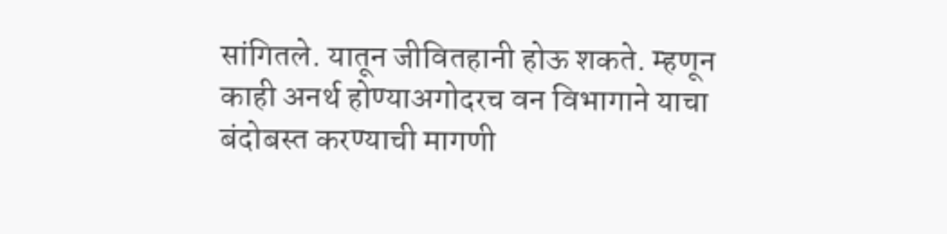सांगितले. यातून जीवितहानी होऊ शकते. म्हणून काही अनर्थ होण्याअगोदरच वन विभागाने याचा बंदोबस्त करण्याची मागणी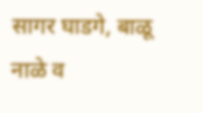सागर घाडगे, बाळू नाळे व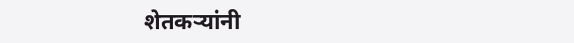शेतकऱ्यांनी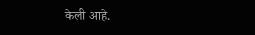केली आहे.